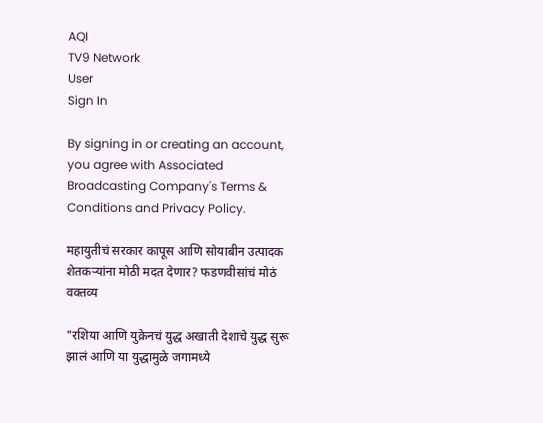AQI
TV9 Network
User
Sign In

By signing in or creating an account, you agree with Associated Broadcasting Company's Terms & Conditions and Privacy Policy.

महायुतीचं सरकार कापूस आणि सोयाबीन उत्पादक शेतकऱ्यांना मोठी मदत देणार? फडणवीसांचं मोठं वक्तव्य

"रशिया आणि युक्रेनचं युद्ध अखाती देशाचे युद्ध सुरू झालं आणि या युद्धामुळे जगामध्ये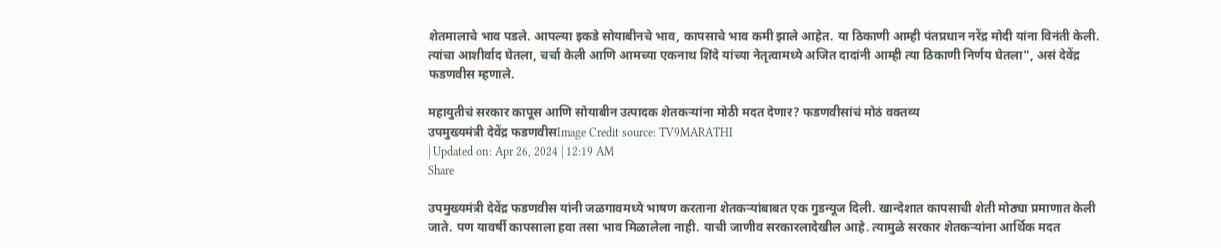शेतमालाचे भाव पडले. आपल्या इकडे सोयाबीनचे भाव, कापसाचे भाव कमी झाले आहेत. या ठिकाणी आम्ही पंतप्रधान नरेंद्र मोदी यांना विनंती केली. त्यांचा आशीर्वाद घेतला, चर्चा केली आणि आमच्या एकनाथ शिंदे यांच्या नेतृत्वामध्ये अजित दादांनी आम्ही त्या ठिकाणी निर्णय घेतला", असं देवेंद्र फडणवीस म्हणाले.

महायुतीचं सरकार कापूस आणि सोयाबीन उत्पादक शेतकऱ्यांना मोठी मदत देणार? फडणवीसांचं मोठं वक्तव्य
उपमुख्यमंत्री देवेंद्र फडणवीसImage Credit source: TV9MARATHI
| Updated on: Apr 26, 2024 | 12:19 AM
Share

उपमुख्यमंत्री देवेंद्र फडणवीस यांनी जळगावमध्ये भाषण करताना शेतकऱ्यांबाबत एक गुडन्यूज दिली. खान्देशात कापसाची शेती मोठ्या प्रमाणात केली जाते. पण यावर्षी कापसाला हवा तसा भाव मिळालेला नाही. याची जाणीव सरकारलादेखील आहे. त्यामुळे सरकार शेतकऱ्यांना आर्थिक मदत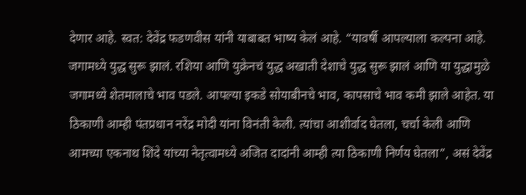देणार आहे. स्वत: देवेंद्र फडणवीस यांनी याबाबत भाष्य केलं आहे. “यावर्षी आपल्याला कल्पना आहे. जगामध्ये युद्ध सुरू झालं. रशिया आणि युक्रेनचं युद्ध अखाती देशाचे युद्ध सुरू झालं आणि या युद्धामुळे जगामध्ये शेतमालाचे भाव पडले. आपल्या इकडे सोयाबीनचे भाव, कापसाचे भाव कमी झाले आहेत. या ठिकाणी आम्ही पंतप्रधान नरेंद्र मोदी यांना विनंती केली. त्यांचा आशीर्वाद घेतला, चर्चा केली आणि आमच्या एकनाथ शिंदे यांच्या नेतृत्वामध्ये अजित दादांनी आम्ही त्या ठिकाणी निर्णय घेतला”, असं देवेंद्र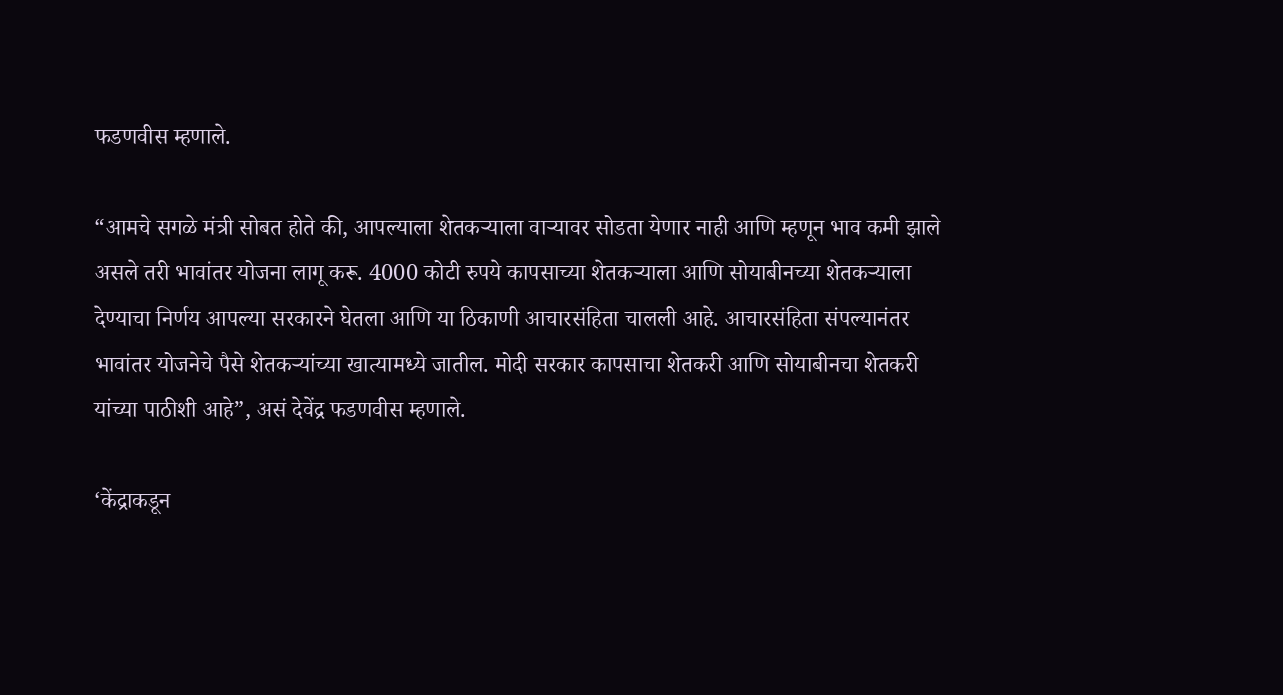फडणवीस म्हणाले.

“आमचे सगळे मंत्री सोबत होते की, आपल्याला शेतकऱ्याला वाऱ्यावर सोडता येणार नाही आणि म्हणून भाव कमी झाले असले तरी भावांतर योजना लागू करू. 4000 कोटी रुपये कापसाच्या शेतकऱ्याला आणि सोयाबीनच्या शेतकऱ्याला देण्याचा निर्णय आपल्या सरकारने घेतला आणि या ठिकाणी आचारसंहिता चालली आहे. आचारसंहिता संपल्यानंतर भावांतर योजनेचे पैसे शेतकऱ्यांच्या खात्यामध्ये जातील. मोदी सरकार कापसाचा शेतकरी आणि सोयाबीनचा शेतकरी यांच्या पाठीशी आहे”, असं देवेंद्र फडणवीस म्हणाले.

‘केंद्राकडून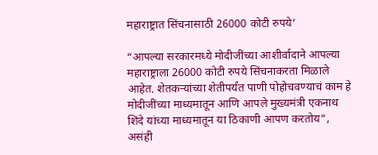महाराष्ट्रात सिंचनासाठी 26000 कोटी रुपये’

“आपल्या सरकारमध्ये मोदीजींच्या आशीर्वादाने आपल्या महाराष्ट्राला 26000 कोटी रुपये सिंचनाकरता मिळाले आहेत. शेतकऱ्यांच्या शेतीपर्यंत पाणी पोहोचवण्याचं काम हे मोदीजींच्या माध्यमातून आणि आपले मुख्यमंत्री एकनाथ शिंदे यांच्या माध्यमातून या ठिकाणी आपण करतोय”, असंही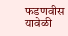फडणवीस यावेळी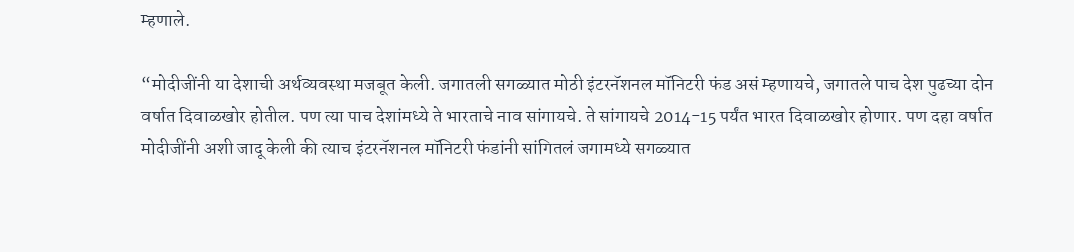म्हणाले.

“मोदीजींनी या देशाची अर्थव्यवस्था मजबूत केली. जगातली सगळ्यात मोठी इंटरनॅशनल मॉनिटरी फंड असं म्हणायचे, जगातले पाच देश पुढच्या दोन वर्षात दिवाळखोर होतील. पण त्या पाच देशांमध्ये ते भारताचे नाव सांगायचे. ते सांगायचे 2014-15 पर्यंत भारत दिवाळखोर होणार. पण दहा वर्षात मोदीजींनी अशी जादू केली की त्याच इंटरनॅशनल मॉनिटरी फंडांनी सांगितलं जगामध्ये सगळ्यात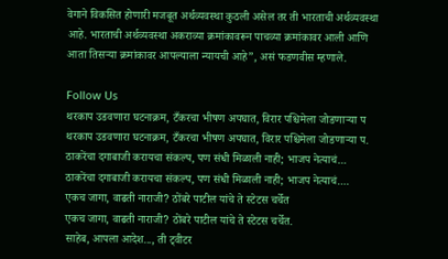वेगाने विकसित होणारी मजबूत अर्थव्यवस्था कुठली असेल तर ती भारताची अर्थव्यवस्था आहे. भारताची अर्थव्यवस्था अकराव्या क्रमांकावरून पाचव्या क्रमांकावर आली आणि आता तिसऱ्या क्रमांकावर आपल्याला न्यायची आहे”, असं फडणवीस म्हणाले.

Follow Us
थरकाप उडवणारा घटनाक्रम, टँकरचा भीषण अपघात, विरार पश्चिमेला जोडणाऱ्या प
थरकाप उडवणारा घटनाक्रम, टँकरचा भीषण अपघात, विरार पश्चिमेला जोडणाऱ्या प.
ठाकरेंचा दगाबाजी करायचा संकल्प, पण संधी मिळाली नाही; भाजप नेत्याचं...
ठाकरेंचा दगाबाजी करायचा संकल्प, पण संधी मिळाली नाही; भाजप नेत्याचं....
एकच जागा, वाढती नाराजी? ठोंबरे पाटील यांचे ते स्टेटस चर्चेत
एकच जागा, वाढती नाराजी? ठोंबरे पाटील यांचे ते स्टेटस चर्चेत.
साहेब, आपला आदेश..., ती ट्वीटर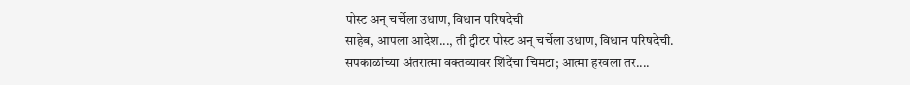पोस्ट अन् चर्चेला उधाण, विधान परिषदेची
साहेब, आपला आदेश..., ती ट्वीटर पोस्ट अन् चर्चेला उधाण, विधान परिषदेची.
सपकाळांच्या अंतरात्मा वक्तव्यावर शिंदेंचा चिमटा; आत्मा हरवला तर....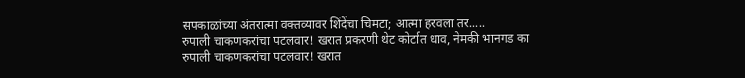सपकाळांच्या अंतरात्मा वक्तव्यावर शिंदेंचा चिमटा; आत्मा हरवला तर.....
रुपाली चाकणकरांचा पटलवार! खरात प्रकरणी थेट कोर्टात धाव, नेमकी भानगड का
रुपाली चाकणकरांचा पटलवार! खरात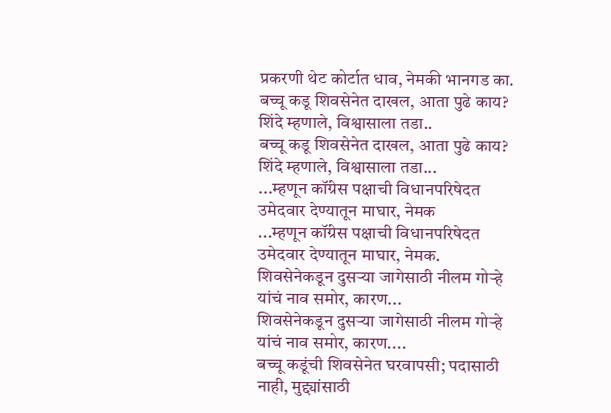प्रकरणी थेट कोर्टात धाव, नेमकी भानगड का.
बच्चू कडू शिवसेनेत दाखल, आता पुढे काय? शिंदे म्हणाले, विश्वासाला तडा..
बच्चू कडू शिवसेनेत दाखल, आता पुढे काय? शिंदे म्हणाले, विश्वासाला तडा...
...म्हणून कॉंग्रेस पक्षाची विधानपरिषेदत उमेदवार देण्यातून माघार, नेमक
...म्हणून कॉंग्रेस पक्षाची विधानपरिषेदत उमेदवार देण्यातून माघार, नेमक.
शिवसेनेकडून दुसऱ्या जागेसाठी नीलम गोऱ्हे यांचं नाव समोर, कारण...
शिवसेनेकडून दुसऱ्या जागेसाठी नीलम गोऱ्हे यांचं नाव समोर, कारण....
बच्चू कडूंची शिवसेनेत घरवापसी; पदासाठी नाही, मुद्द्यांसाठी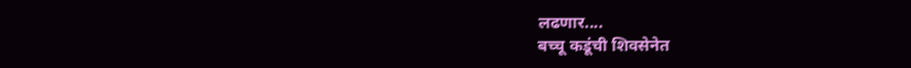लढणार....
बच्चू कडूंची शिवसेनेत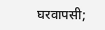घरवापसी;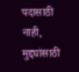पदासाठी नाही, मुद्द्यांसाठी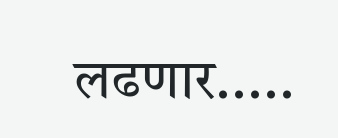लढणार.....